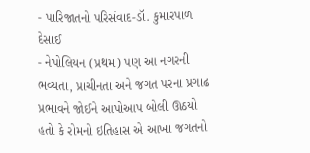- પારિજાતનો પરિસંવાદ-ડૉ. કુમારપાળ દેસાઈ
- નેપોલિયન (પ્રથમ) પણ આ નગરની ભવ્યતા, પ્રાચીનતા અને જગત પરના પ્રગાઢ પ્રભાવને જોઈને આપોઆપ બોલી ઊઠયો હતો કે રોમનો ઇતિહાસ એ આખા જગતનો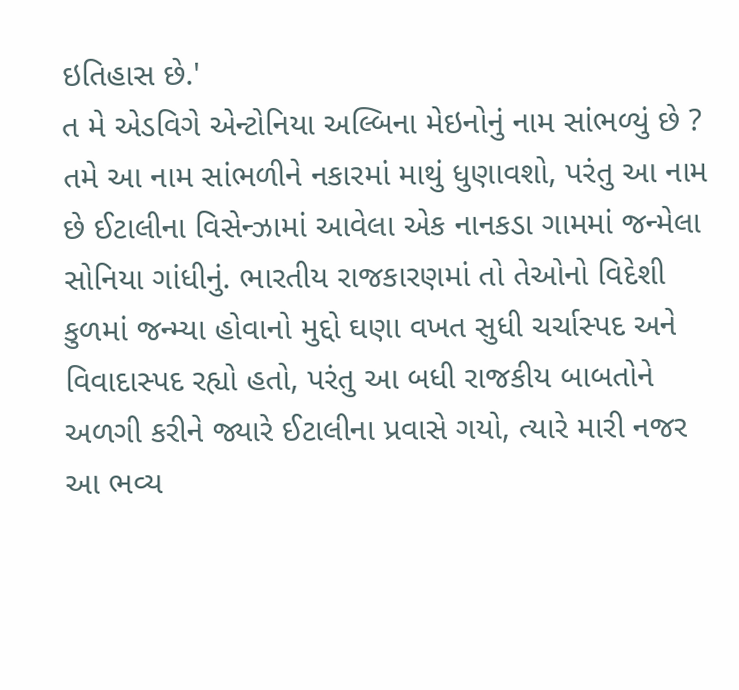ઇતિહાસ છે.'
ત મે એડવિગે એન્ટોનિયા અલ્બિના મેઇનોનું નામ સાંભળ્યું છે ? તમે આ નામ સાંભળીને નકારમાં માથું ધુણાવશો, પરંતુ આ નામ છે ઈટાલીના વિસેન્ઝામાં આવેલા એક નાનકડા ગામમાં જન્મેલા સોનિયા ગાંધીનું. ભારતીય રાજકારણમાં તો તેઓનો વિદેશી કુળમાં જન્મ્યા હોવાનો મુદ્દો ઘણા વખત સુધી ચર્ચાસ્પદ અને વિવાદાસ્પદ રહ્યો હતો, પરંતુ આ બધી રાજકીય બાબતોને અળગી કરીને જ્યારે ઈટાલીના પ્રવાસે ગયો, ત્યારે મારી નજર આ ભવ્ય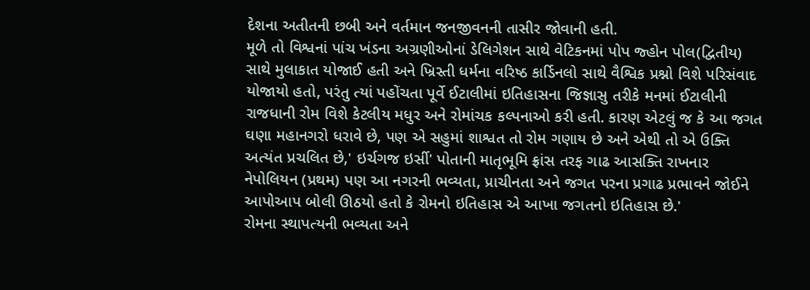દેશના અતીતની છબી અને વર્તમાન જનજીવનની તાસીર જોવાની હતી.
મૂળે તો વિશ્વનાં પાંચ ખંડના અગ્રણીઓનાં ડેલિગેશન સાથે વેટિકનમાં પોપ જ્હોન પોલ(દ્વિતીય) સાથે મુલાકાત યોજાઈ હતી અને ખ્રિસ્તી ધર્મના વરિષ્ઠ કાર્ડિનલો સાથે વૈશ્વિક પ્રશ્નો વિશે પરિસંવાદ યોજાયો હતો, પરંતુ ત્યાં પહોંચતા પૂર્વે ઈટાલીમાં ઇતિહાસના જિજ્ઞાસુ તરીકે મનમાં ઈટાલીની રાજધાની રોમ વિશે કેટલીય મધુર અને રોમાંચક કલ્પનાઓ કરી હતી. કારણ એટલું જ કે આ જગત ઘણા મહાનગરો ધરાવે છે, પણ એ સહુમાં શાશ્વત તો રોમ ગણાય છે અને એથી તો એ ઉક્તિ અત્યંત પ્રચલિત છે,' ઇર્ચગજ ઇર્સી' પોતાની માતૃભૂમિ ફ્રાંસ તરફ ગાઢ આસક્તિ રાખનાર નેપોલિયન (પ્રથમ) પણ આ નગરની ભવ્યતા, પ્રાચીનતા અને જગત પરના પ્રગાઢ પ્રભાવને જોઈને આપોઆપ બોલી ઊઠયો હતો કે રોમનો ઇતિહાસ એ આખા જગતનો ઇતિહાસ છે.'
રોમના સ્થાપત્યની ભવ્યતા અને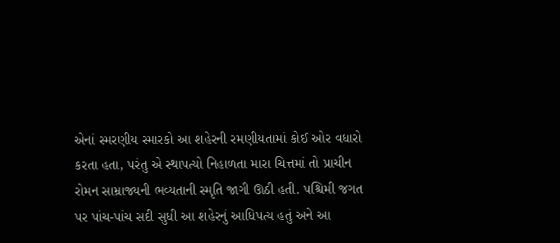એનાં સ્મરણીય સ્મારકો આ શહેરની રમણીયતામાં કોઈ ઓર વધારો કરતા હતા, પરંતુ એ સ્થાપત્યો નિહાળતા મારા ચિત્તમાં તો પ્રાચીન રોમન સામ્રાજ્યની ભવ્યતાની સ્મૃતિ જાગી ઊઠી હતી. પશ્ચિમી જગત પર પાંચ-પાંચ સદી સુધી આ શહેરનું આધિપત્ય હતું અને આ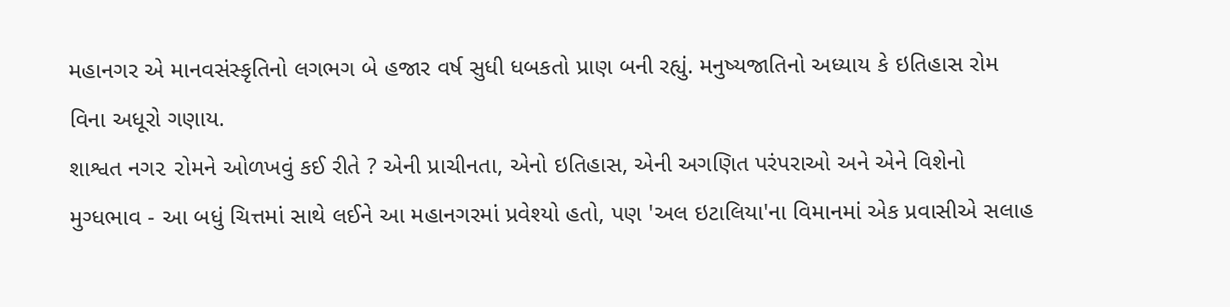મહાનગર એ માનવસંસ્કૃતિનો લગભગ બે હજાર વર્ષ સુધી ધબકતો પ્રાણ બની રહ્યું. મનુષ્યજાતિનો અધ્યાય કે ઇતિહાસ રોમ વિના અધૂરો ગણાય.
શાશ્વત નગ૨ ૨ોમને ઓળખવું કઈ રીતે ? એની પ્રાચીનતા, એનો ઇતિહાસ, એની અગણિત પરંપરાઓ અને એને વિશેનો મુગ્ધભાવ - આ બધું ચિત્તમાં સાથે લઈને આ મહાનગરમાં પ્રવેશ્યો હતો, પણ 'અલ ઇટાલિયા'ના વિમાનમાં એક પ્રવાસીએ સલાહ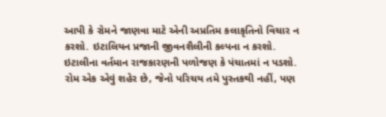આપી કે રોમને જાણવા માટે એની અપ્રતિમ કલાકૃતિનો વિચાર ન કરશો. ઇટાલિયન પ્રજાની જીવનશૈલીની કલ્પના ન કરશો. ઇટાલીના વર્તમાન રાજકારણની પળોજણ કે પંચાતમાં ન પડશો. રોમ એક એવું શહેર છે, જેનો પરિચય તમે પુસ્તકથી નહીં, પણ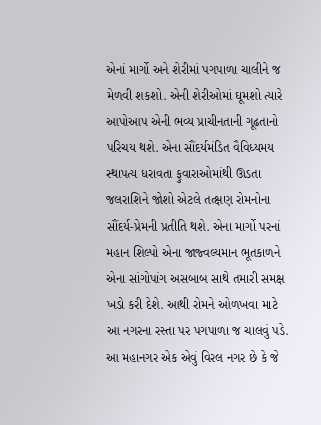એનાં માર્ગો અને શેરીમાં પગપાળા ચાલીને જ મેળવી શકશો. એની શેરીઓમાં ઘૂમશો ત્યારે આપોઆપ એની ભવ્ય પ્રાચીનતાની ગૂઢતાનો પરિચય થશે. એના સૌંદર્યમંડિત વૈવિધ્યમય સ્થાપત્ય ધરાવતા ફુવારાઓમાંથી ઊડતા જલરાશિને જોશો એટલે તત્ક્ષણ રોમનોના સૌંદર્ય-પ્રેમની પ્રતીતિ થશે. એના માર્ગો પરનાં મહાન શિલ્પો એના જાજ્વલ્યમાન ભૂતકાળને એના સાંગોપાંગ અસબાબ સાથે તમારી સમક્ષ ખડો કરી દેશે. આથી રોમને ઓળખવા માટે આ નગરના રસ્તા પર પગપાળા જ ચાલવું પડે.
આ મહાનગર એક એવું વિરલ નગર છે કે જે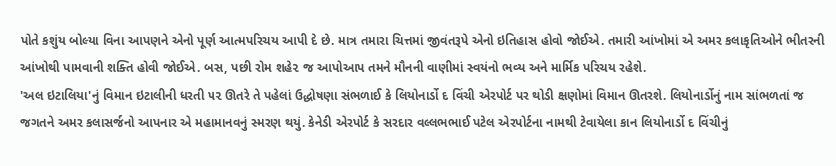પોતે કશુંય બોલ્યા વિના આપણને એનો પૂર્ણ આત્મપરિચય આપી દે છે. માત્ર તમારા ચિત્તમાં જીવંતરૂપે એનો ઇતિહાસ હોવો જોઈએ. તમારી આંખોમાં એ અમર કલાકૃતિઓને ભીતરની આંખોથી પામવાની શક્તિ હોવી જોઈએ. બસ, પછી રોમ શહે૨ જ આપોઆપ તમને મૌનની વાણીમાં સ્વયંનો ભવ્ય અને માર્મિક પરિચય રહેશે.
'અલ ઇટાલિયા'નું વિમાન ઇટાલીની ધરતી ૫૨ ઊતરે તે પહેલાં ઉદ્ધોષણા સંભળાઈ કે લિયોનાર્ડો દ વિંચી એરપોર્ટ પર થોડી ક્ષણોમાં વિમાન ઊતરશે. લિયોનાર્ડોનું નામ સાંભળતાં જ જગતને અમર કલાસર્જનો આપનાર એ મહામાનવનું સ્મરણ થયું. કેનેડી એરપોર્ટ કે સરદાર વલ્લભભાઈ પટેલ એરપોર્ટના નામથી ટેવાયેલા કાન લિયોનાર્ડો દ વિંચીનું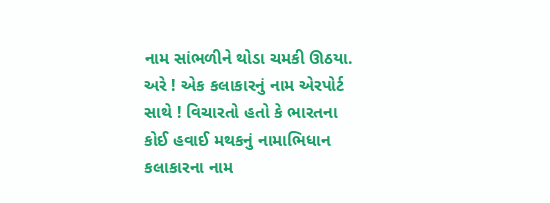નામ સાંભળીને થોડા ચમકી ઊઠયા. અરે ! એક કલાકારનું નામ એરપોર્ટ સાથે ! વિચારતો હતો કે ભારતના કોઈ હવાઈ મથકનું નામાભિધાન કલાકારના નામ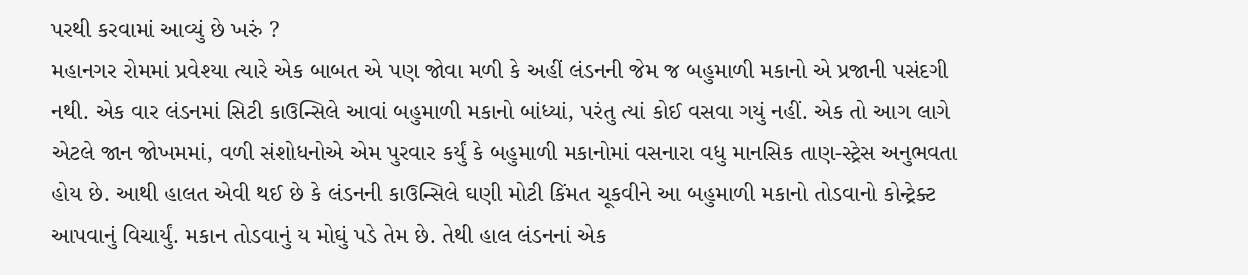પરથી કરવામાં આવ્યું છે ખરું ?
મહાનગર રોમમાં પ્રવેશ્યા ત્યારે એક બાબત એ પણ જોવા મળી કે અહીં લંડનની જેમ જ બહુમાળી મકાનો એ પ્રજાની પસંદગી નથી. એક વાર લંડનમાં સિટી કાઉન્સિલે આવાં બહુમાળી મકાનો બાંધ્યાં, પરંતુ ત્યાં કોઈ વસવા ગયું નહીં. એક તો આગ લાગે એટલે જાન જોખમમાં, વળી સંશોધનોએ એમ પુરવાર કર્યું કે બહુમાળી મકાનોમાં વસનારા વધુ માનસિક તાણ-સ્ટ્રેસ અનુભવતા હોય છે. આથી હાલત એવી થઈ છે કે લંડનની કાઉન્સિલે ઘણી મોટી કિંમત ચૂકવીને આ બહુમાળી મકાનો તોડવાનો કોન્ટ્રેક્ટ આપવાનું વિચાર્યું. મકાન તોડવાનું ય મોઘું પડે તેમ છે. તેથી હાલ લંડનનાં એક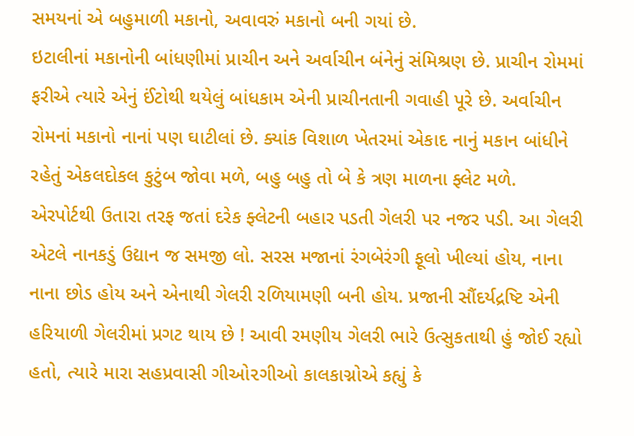સમયનાં એ બહુમાળી મકાનો, અવાવરું મકાનો બની ગયાં છે.
ઇટાલીનાં મકાનોની બાંધણીમાં પ્રાચીન અને અર્વાચીન બંનેનું સંમિશ્રણ છે. પ્રાચીન રોમમાં ફરીએ ત્યારે એનું ઈંટોથી થયેલું બાંધકામ એની પ્રાચીનતાની ગવાહી પૂરે છે. અર્વાચીન રોમનાં મકાનો નાનાં પણ ઘાટીલાં છે. ક્યાંક વિશાળ ખેતરમાં એકાદ નાનું મકાન બાંધીને રહેતું એકલદોકલ કુટુંબ જોવા મળે, બહુ બહુ તો બે કે ત્રણ માળના ફ્લેટ મળે.
એરપોર્ટથી ઉતારા તરફ જતાં દરેક ફ્લેટની બહાર પડતી ગેલરી પર નજર પડી. આ ગેલરી એટલે નાનકડું ઉદ્યાન જ સમજી લો. સરસ મજાનાં રંગબેરંગી ફૂલો ખીલ્યાં હોય, નાના નાના છોડ હોય અને એનાથી ગેલરી રળિયામણી બની હોય. પ્રજાની સૌંદર્યદ્રષ્ટિ એની હરિયાળી ગેલરીમાં પ્રગટ થાય છે ! આવી રમણીય ગેલરી ભારે ઉત્સુકતાથી હું જોઈ રહ્યો હતો, ત્યારે મારા સહપ્રવાસી ગીઓ૨ગીઓ કાલકાગ્નોએ કહ્યું કે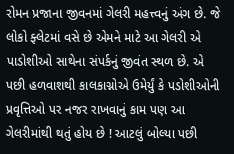રોમન પ્રજાના જીવનમાં ગેલરી મહત્ત્વનું અંગ છે. જે લોકો ફ્લેટમાં વસે છે એમને માટે આ ગેલરી એ પાડોશીઓ સાથેના સંપર્કનું જીવંત સ્થળ છે. એ પછી હળવાશથી કાલકાગ્નોએ ઉમેર્યું કે પડોશીઓની પ્રવૃત્તિઓ પર નજર રાખવાનું કામ પણ આ ગેલરીમાંથી થતું હોય છે ! આટલું બોલ્યા પછી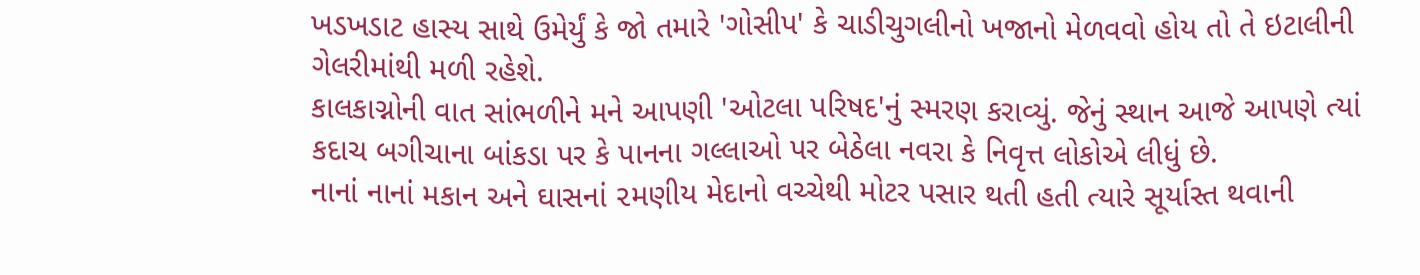ખડખડાટ હાસ્ય સાથે ઉમેર્યું કે જો તમારે 'ગોસીપ' કે ચાડીચુગલીનો ખજાનો મેળવવો હોય તો તે ઇટાલીની ગેલરીમાંથી મળી રહેશે.
કાલકાગ્નોની વાત સાંભળીને મને આપણી 'ઓટલા પરિષદ'નું સ્મરણ કરાવ્યું. જેનું સ્થાન આજે આપણે ત્યાં કદાચ બગીચાના બાંકડા પર કે પાનના ગલ્લાઓ પર બેઠેલા નવરા કે નિવૃત્ત લોકોએ લીધું છે.
નાનાં નાનાં મકાન અને ઘાસનાં ૨મણીય મેદાનો વચ્ચેથી મોટર પસાર થતી હતી ત્યારે સૂર્યાસ્ત થવાની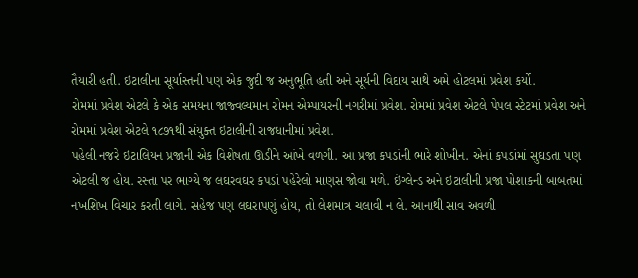તૈયારી હતી. ઇટાલીના સૂર્યાસ્તની પણ એક જુદી જ અનુભૂતિ હતી અને સૂર્યની વિદાય સાથે અમે હોટલમાં પ્રવેશ કર્યો.
રોમમાં પ્રવેશ એટલે કે એક સમયના જાજ્વલ્યમાન રોમન એમ્પાયરની નગરીમાં પ્રવેશ. રોમમાં પ્રવેશ એટલે પેપલ સ્ટેટમાં પ્રવેશ અને રોમમાં પ્રવેશ એટલે ૧૮૭૧થી સંયુક્ત ઇટાલીની રાજધાનીમાં પ્રવેશ.
પહેલી નજરે ઇટાલિયન પ્રજાની એક વિશેષતા ઊડીને આંખે વળગી. આ પ્રજા કપડાંની ભારે શોખીન. એનાં કપડાંમાં સુઘડતા પણ એટલી જ હોય. રસ્તા પર ભાગ્યે જ લઘરવઘર કપડાં પહેરેલો માણસ જોવા મળે. ઇંગ્લેન્ડ અને ઇટાલીની પ્રજા પોશાકની બાબતમાં નખશિખ વિચાર કરતી લાગે. સહેજ પણ લઘરાપણું હોય, તો લેશમાત્ર ચલાવી ન લે. આનાથી સાવ અવળી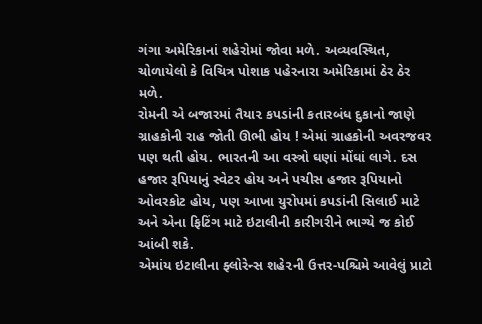ગંગા અમેરિકાનાં શહેરોમાં જોવા મળે. અવ્યવસ્થિત, ચોળાયેલો કે વિચિત્ર પોશાક પહેરનારા અમેરિકામાં ઠેર ઠેર મળે.
રોમની એ બજારમાં તૈયા૨ કપડાંની કતારબંધ દુકાનો જાણે ગ્રાહકોની રાહ જોતી ઊભી હોય ! એમાં ગ્રાહકોની અવરજવર પણ થતી હોય. ભારતની આ વસ્ત્રો ઘણાં મોંઘાં લાગે. દસ હજાર રૂપિયાનું સ્વેટર હોય અને પચીસ હજાર રૂપિયાનો ઓવરકોટ હોય, પણ આખા યુરોપમાં કપડાંની સિલાઈ માટે અને એના ફિટિંગ માટે ઇટાલીની કારીગરીને ભાગ્યે જ કોઈ આંબી શકે.
એમાંય ઇટાલીના ફ્લોરેન્સ શહે૨ની ઉત્તર-પશ્ચિમે આવેલું પ્રાટો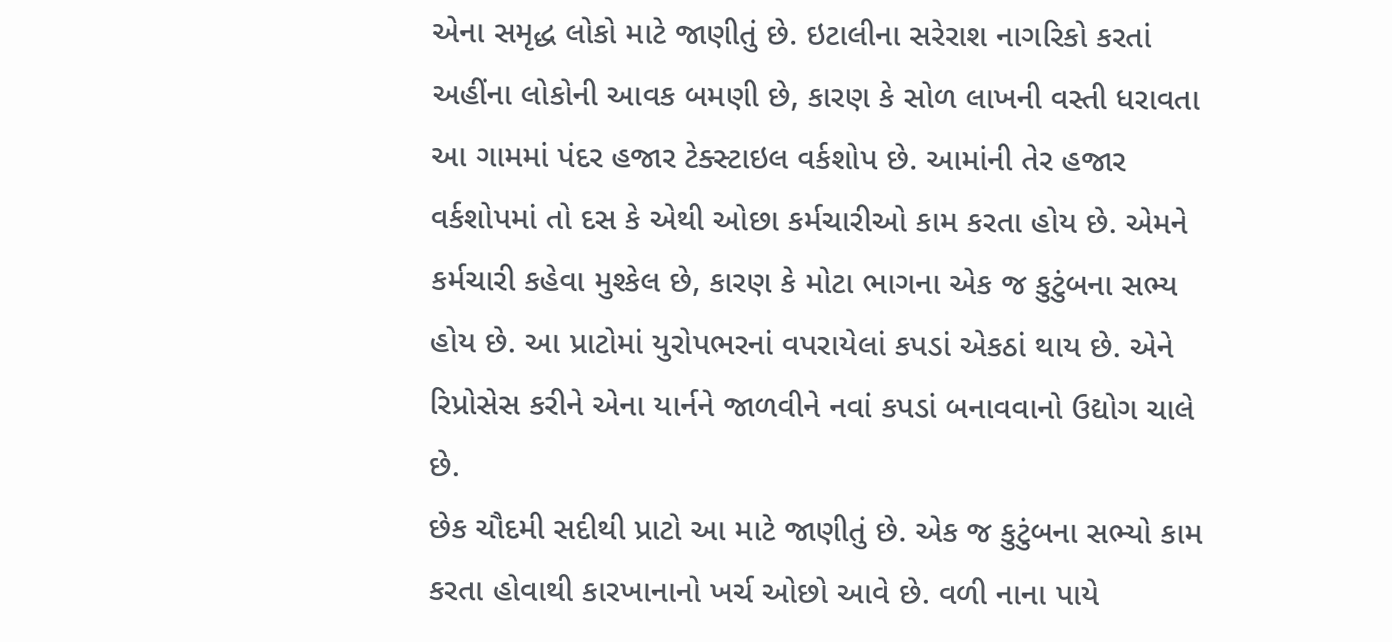એના સમૃદ્ધ લોકો માટે જાણીતું છે. ઇટાલીના સરેરાશ નાગરિકો કરતાં અહીંના લોકોની આવક બમણી છે, કારણ કે સોળ લાખની વસ્તી ધરાવતા આ ગામમાં પંદર હજાર ટેક્સ્ટાઇલ વર્કશોપ છે. આમાંની તેર હજાર વર્કશોપમાં તો દસ કે એથી ઓછા કર્મચારીઓ કામ કરતા હોય છે. એમને કર્મચારી કહેવા મુશ્કેલ છે, કારણ કે મોટા ભાગના એક જ કુટુંબના સભ્ય હોય છે. આ પ્રાટોમાં યુરોપભરનાં વપરાયેલાં કપડાં એકઠાં થાય છે. એને રિપ્રોસેસ કરીને એના યાર્નને જાળવીને નવાં કપડાં બનાવવાનો ઉદ્યોગ ચાલે છે.
છેક ચૌદમી સદીથી પ્રાટો આ માટે જાણીતું છે. એક જ કુટુંબના સભ્યો કામ કરતા હોવાથી કારખાનાનો ખર્ચ ઓછો આવે છે. વળી નાના પાયે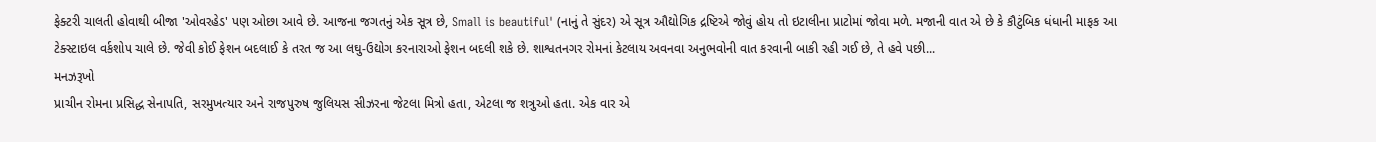ફેક્ટરી ચાલતી હોવાથી બીજા 'ઓવરહેડ' પણ ઓછા આવે છે. આજના જગતનું એક સૂત્ર છે, Small is beautiful' (નાનું તે સુંદર) એ સૂત્ર ઔદ્યોગિક દ્રષ્ટિએ જોવું હોય તો ઇટાલીના પ્રાટોમાં જોવા મળે. મજાની વાત એ છે કે કૌટુંબિક ધંધાની માફક આ ટેક્સ્ટાઇલ વર્કશોપ ચાલે છે. જેવી કોઈ ફેશન બદલાઈ કે તરત જ આ લઘુ-ઉદ્યોગ કરનારાઓ ફેશન બદલી શકે છે. શાશ્વતનગર રોમનાં કેટલાય અવનવા અનુભવોની વાત કરવાની બાકી રહી ગઈ છે, તે હવે પછી...
મનઝરૂખો
પ્રાચીન રોમના પ્રસિદ્ધ સેનાપતિ, સરમુખત્યાર અને રાજપુરુષ જુલિયસ સીઝરના જેટલા મિત્રો હતા, એટલા જ શત્રુઓ હતા. એક વાર એ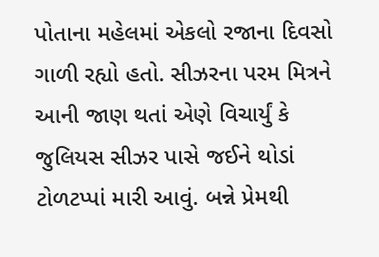પોતાના મહેલમાં એકલો રજાના દિવસો ગાળી રહ્યો હતો. સીઝરના પરમ મિત્રને આની જાણ થતાં એણે વિચાર્યું કે જુલિયસ સીઝર પાસે જઈને થોડાં ટોળટપ્પાં મારી આવું. બન્ને પ્રેમથી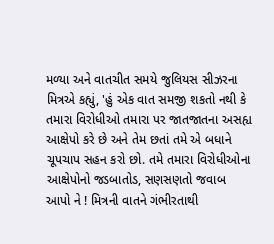મળ્યા અને વાતચીત સમયે જુલિયસ સીઝરના મિત્રએ કહ્યું, 'હું એક વાત સમજી શકતો નથી કે તમારા વિરોધીઓ તમારા પર જાતજાતના અસહ્ય આક્ષેપો કરે છે અને તેમ છતાં તમે એ બધાને ચૂપચાપ સહન કરો છો. તમે તમારા વિરોધીઓના આક્ષેપોનો જડબાતોડ, સણસણતો જવાબ આપો ને ! મિત્રની વાતને ગંભીરતાથી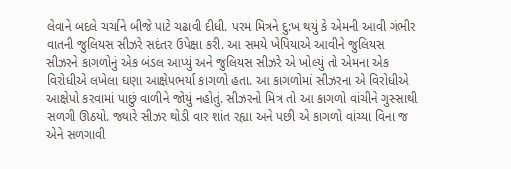લેવાને બદલે ચર્ચાને બીજે પાટે ચઢાવી દીધી. પરમ મિત્રને દુ:ખ થયું કે એમની આવી ગંભીર વાતની જુલિયસ સીઝરે સદંતર ઉપેક્ષા કરી. આ સમયે ખેપિયાએ આવીને જુલિયસ સીઝરને કાગળોનું એક બંડલ આપ્યું અને જુલિયસ સીઝરે એ ખોલ્યું તો એમના એક વિરોધીએ લખેલા ઘણા આક્ષેપભર્યા કાગળો હતા. આ કાગળોમાં સીઝરના એ વિરોધીએ આક્ષેપો કરવામાં પાછું વાળીને જોયું નહોતું. સીઝરનો મિત્ર તો આ કાગળો વાંચીને ગુસ્સાથી સળગી ઊઠયો. જ્યારે સીઝર થોડી વાર શાંત રહ્યા અને પછી એ કાગળો વાંચ્યા વિના જ એને સળગાવી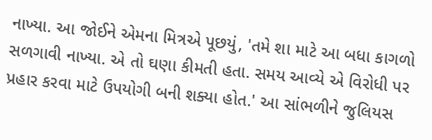નાખ્યા. આ જોઈને એમના મિત્રએ પૂછયું, 'તમે શા માટે આ બધા કાગળો સળગાવી નાખ્યા. એ તો ઘણા કીમતી હતા. સમય આવ્યે એ વિરોધી પર પ્રહાર કરવા માટે ઉપયોગી બની શક્યા હોત.' આ સાંભળીને જુલિયસ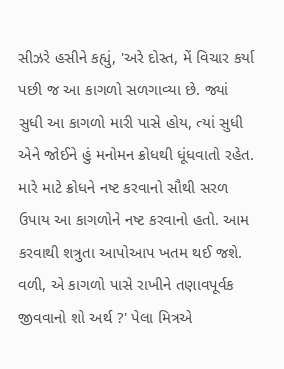સીઝરે હસીને કહ્યું, 'અરે દોસ્ત, મેં વિચાર કર્યા પછી જ આ કાગળો સળગાવ્યા છે. જ્યાં સુધી આ કાગળો મારી પાસે હોય, ત્યાં સુધી એને જોઈને હું મનોમન ક્રોધથી ધૂંધવાતો રહેત. મારે માટે ક્રોધને નષ્ટ કરવાનો સૌથી સરળ ઉપાય આ કાગળોને નષ્ટ કરવાનો હતો. આમ કરવાથી શત્રુતા આપોઆપ ખતમ થઈ જશે. વળી, એ કાગળો પાસે રાખીને તણાવપૂર્વક જીવવાનો શો અર્થ ?' પેલા મિત્રએ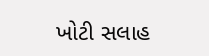ખોટી સલાહ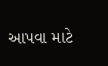આપવા માટે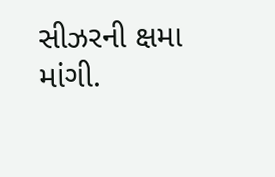સીઝરની ક્ષમા માંગી.